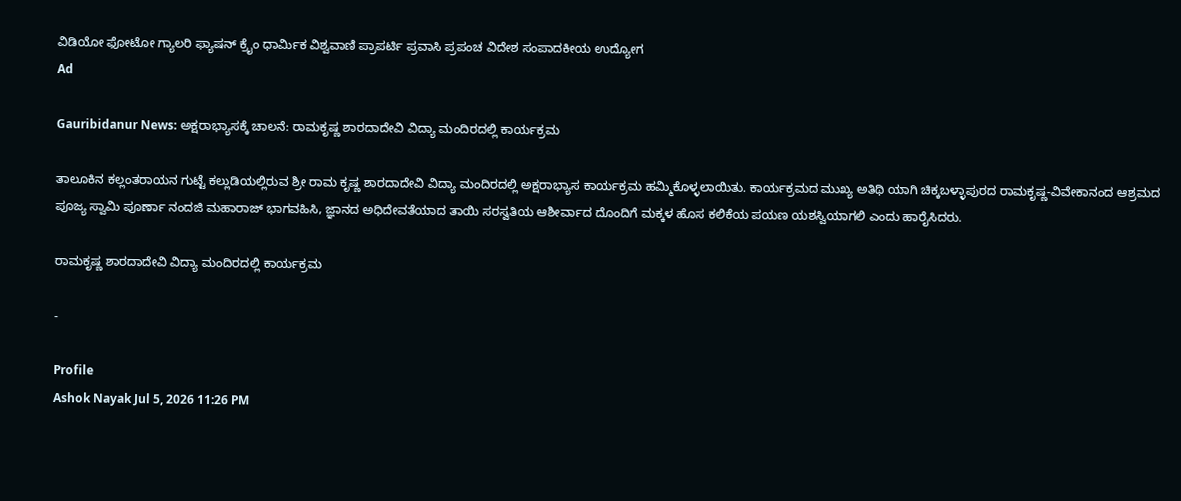ವಿಡಿಯೋ ಫೋಟೋ ಗ್ಯಾಲರಿ ಫ್ಯಾಷನ್ ಕ್ರೈಂ ಧಾರ್ಮಿಕ ವಿಶ್ವವಾಣಿ ಪ್ರಾಪರ್ಟಿ ಪ್ರವಾಸಿ ಪ್ರಪಂಚ ವಿದೇಶ ಸಂಪಾದಕೀಯ ಉದ್ಯೋಗ
Ad

Gauribidanur News: ಅಕ್ಷರಾಭ್ಯಾಸಕ್ಕೆ ಚಾಲನೆ: ರಾಮಕೃಷ್ಣ ಶಾರದಾದೇವಿ ವಿದ್ಯಾ ಮಂದಿರದಲ್ಲಿ ಕಾರ್ಯಕ್ರಮ

ತಾಲೂಕಿನ ಕಲ್ಲಂತರಾಯನ ಗುಟ್ಟೆ ಕಲ್ಲುಡಿಯಲ್ಲಿರುವ ಶ್ರೀ ರಾಮ ಕೃಷ್ಣ ಶಾರದಾದೇವಿ ವಿದ್ಯಾ ಮಂದಿರದಲ್ಲಿ ಅಕ್ಷರಾಭ್ಯಾಸ ಕಾರ್ಯಕ್ರಮ ಹಮ್ಮಿಕೊಳ್ಳಲಾಯಿತು. ಕಾರ್ಯಕ್ರಮದ ಮುಖ್ಯ ಅತಿಥಿ ಯಾಗಿ ಚಿಕ್ಕಬಳ್ಳಾಪುರದ ರಾಮಕೃಷ್ಣ-ವಿವೇಕಾನಂದ ಆಶ್ರಮದ ಪೂಜ್ಯ ಸ್ವಾಮಿ ಪೂರ್ಣಾ ನಂದಜಿ ಮಹಾರಾಜ್ ಭಾಗವಹಿಸಿ, ಜ್ಞಾನದ ಅಧಿದೇವತೆಯಾದ ತಾಯಿ ಸರಸ್ವತಿಯ ಆಶೀರ್ವಾದ ದೊಂದಿಗೆ ಮಕ್ಕಳ ಹೊಸ ಕಲಿಕೆಯ ಪಯಣ ಯಶಸ್ವಿಯಾಗಲಿ ಎಂದು ಹಾರೈಸಿದರು.

ರಾಮಕೃಷ್ಣ ಶಾರದಾದೇವಿ ವಿದ್ಯಾ ಮಂದಿರದಲ್ಲಿ ಕಾರ್ಯಕ್ರಮ

-

Profile
Ashok Nayak Jul 5, 2026 11:26 PM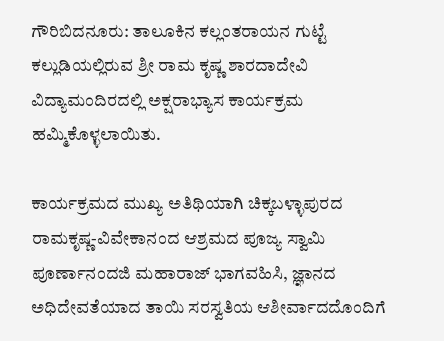ಗೌರಿಬಿದನೂರು: ತಾಲೂಕಿನ ಕಲ್ಲಂತರಾಯನ ಗುಟ್ಟೆ ಕಲ್ಲುಡಿಯಲ್ಲಿರುವ ಶ್ರೀ ರಾಮ ಕೃಷ್ಣ ಶಾರದಾದೇವಿ ವಿದ್ಯಾಮಂದಿರದಲ್ಲಿ ಅಕ್ಷರಾಭ್ಯಾಸ ಕಾರ್ಯಕ್ರಮ ಹಮ್ಮಿಕೊಳ್ಳಲಾಯಿತು.

ಕಾರ್ಯಕ್ರಮದ ಮುಖ್ಯ ಅತಿಥಿಯಾಗಿ ಚಿಕ್ಕಬಳ್ಳಾಪುರದ ರಾಮಕೃಷ್ಣ-ವಿವೇಕಾನಂದ ಆಶ್ರಮದ ಪೂಜ್ಯ ಸ್ವಾಮಿ ಪೂರ್ಣಾನಂದಜಿ ಮಹಾರಾಜ್ ಭಾಗವಹಿಸಿ, ಜ್ಞಾನದ ಅಧಿದೇವತೆಯಾದ ತಾಯಿ ಸರಸ್ವತಿಯ ಆಶೀರ್ವಾದದೊಂದಿಗೆ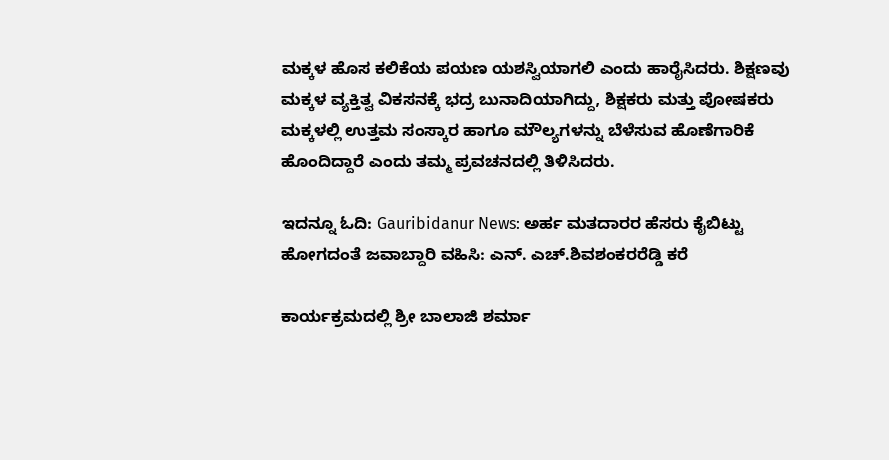ಮಕ್ಕಳ ಹೊಸ ಕಲಿಕೆಯ ಪಯಣ ಯಶಸ್ವಿಯಾಗಲಿ ಎಂದು ಹಾರೈಸಿದರು. ಶಿಕ್ಷಣವು ಮಕ್ಕಳ ವ್ಯಕ್ತಿತ್ವ ವಿಕಸನಕ್ಕೆ ಭದ್ರ ಬುನಾದಿಯಾಗಿದ್ದು, ಶಿಕ್ಷಕರು ಮತ್ತು ಪೋಷಕರು ಮಕ್ಕಳಲ್ಲಿ ಉತ್ತಮ ಸಂಸ್ಕಾರ ಹಾಗೂ ಮೌಲ್ಯಗಳನ್ನು ಬೆಳೆಸುವ ಹೊಣೆಗಾರಿಕೆ ಹೊಂದಿದ್ದಾರೆ ಎಂದು ತಮ್ಮ ಪ್ರವಚನದಲ್ಲಿ ತಿಳಿಸಿದರು.

ಇದನ್ನೂ ಓದಿ: Gauribidanur News: ಅರ್ಹ ಮತದಾರರ ಹೆಸರು ಕೈಬಿಟ್ಟು ಹೋಗದಂತೆ ಜವಾಬ್ದಾರಿ ವಹಿಸಿ: ಎನ್. ಎಚ್.ಶಿವಶಂಕರರೆಡ್ಡಿ ಕರೆ

ಕಾರ್ಯಕ್ರಮದಲ್ಲಿ ಶ್ರೀ ಬಾಲಾಜಿ ಶರ್ಮಾ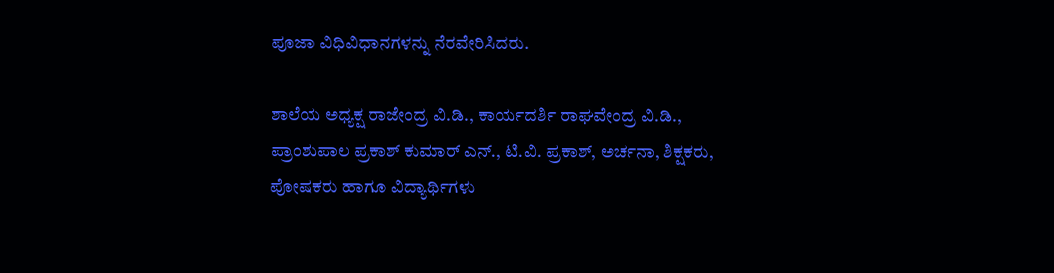ಪೂಜಾ ವಿಧಿವಿಧಾನಗಳನ್ನು ನೆರವೇರಿಸಿದರು.

ಶಾಲೆಯ ಅಧ್ಯಕ್ಷ ರಾಜೇಂದ್ರ ವಿ.ಡಿ., ಕಾರ್ಯದರ್ಶಿ ರಾಘವೇಂದ್ರ ವಿ.ಡಿ., ಪ್ರಾಂಶುಪಾಲ ಪ್ರಕಾಶ್ ಕುಮಾರ್ ಎನ್., ಟಿ.ವಿ. ಪ್ರಕಾಶ್, ಅರ್ಚನಾ, ಶಿಕ್ಷಕರು, ಪೋಷಕರು ಹಾಗೂ ವಿದ್ಯಾರ್ಥಿಗಳು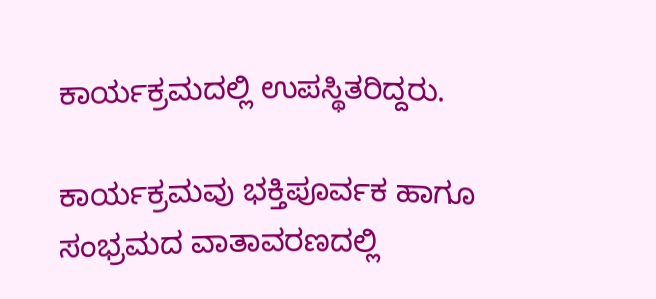ಕಾರ್ಯಕ್ರಮದಲ್ಲಿ ಉಪಸ್ಥಿತರಿದ್ದರು.

ಕಾರ್ಯಕ್ರಮವು ಭಕ್ತಿಪೂರ್ವಕ ಹಾಗೂ ಸಂಭ್ರಮದ ವಾತಾವರಣದಲ್ಲಿ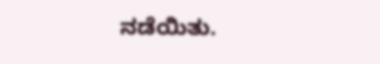ನಡೆಯಿತು.